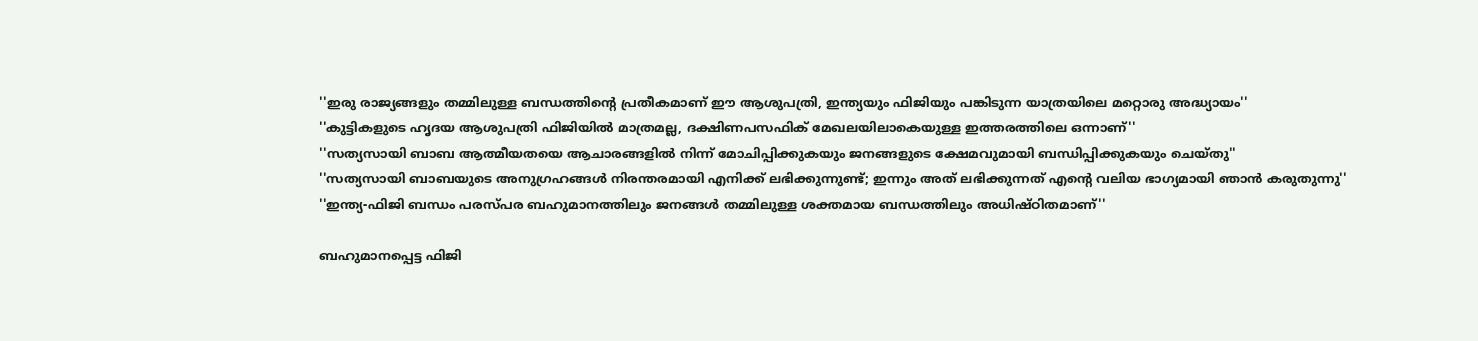''ഇരു രാജ്യങ്ങളും തമ്മിലുള്ള ബന്ധത്തിന്റെ പ്രതീകമാണ് ഈ ആശുപത്രി, ഇന്ത്യയും ഫിജിയും പങ്കിടുന്ന യാത്രയിലെ മറ്റൊരു അദ്ധ്യായം''
''കുട്ടികളുടെ ഹൃദയ ആശുപത്രി ഫിജിയില്‍ മാത്രമല്ല, ദക്ഷിണപസഫിക് മേഖലയിലാകെയുള്ള ഇത്തരത്തിലെ ഒന്നാണ്''
''സത്യസായി ബാബ ആത്മീയതയെ ആചാരങ്ങളില്‍ നിന്ന് മോചിപ്പിക്കുകയും ജനങ്ങളുടെ ക്ഷേമവുമായി ബന്ധിപ്പിക്കുകയും ചെയ്തു''
''സത്യസായി ബാബയുടെ അനുഗ്രഹങ്ങള്‍ നിരന്തരമായി എനിക്ക് ലഭിക്കുന്നുണ്ട്; ഇന്നും അത് ലഭിക്കുന്നത് എന്റെ വലിയ ഭാഗ്യമായി ഞാന്‍ കരുതുന്നു''
''ഇന്ത്യ-ഫിജി ബന്ധം പരസ്പര ബഹുമാനത്തിലും ജനങ്ങള്‍ തമ്മിലുള്ള ശക്തമായ ബന്ധത്തിലും അധിഷ്ഠിതമാണ്''

ബഹുമാനപ്പെട്ട ഫിജി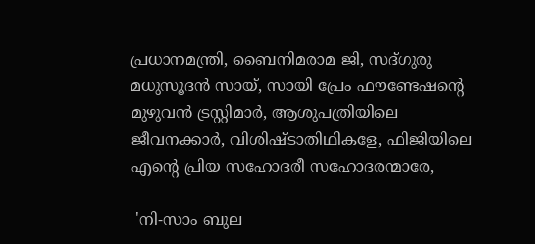പ്രധാനമന്ത്രി, ബൈനിമരാമ ജി, സദ്ഗുരു മധുസൂദന്‍ സായ്, സായി പ്രേം ഫൗണ്ടേഷന്റെ മുഴുവന്‍ ട്രസ്റ്റിമാര്‍, ആശുപത്രിയിലെ ജീവനക്കാര്‍, വിശിഷ്ടാതിഥികളേ, ഫിജിയിലെ എന്റെ പ്രിയ സഹോദരീ സഹോദരന്മാരേ,

 'നി-സാം ബുല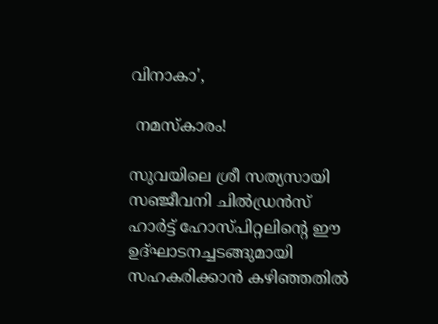വിനാകാ',

 നമസ്‌കാരം!

സുവയിലെ ശ്രീ സത്യസായി സഞ്ജീവനി ചില്‍ഡ്രന്‍സ് ഹാര്‍ട്ട് ഹോസ്പിറ്റലിന്റെ ഈ ഉദ്ഘാടനച്ചടങ്ങുമായി സഹകരിക്കാന്‍ കഴിഞ്ഞതില്‍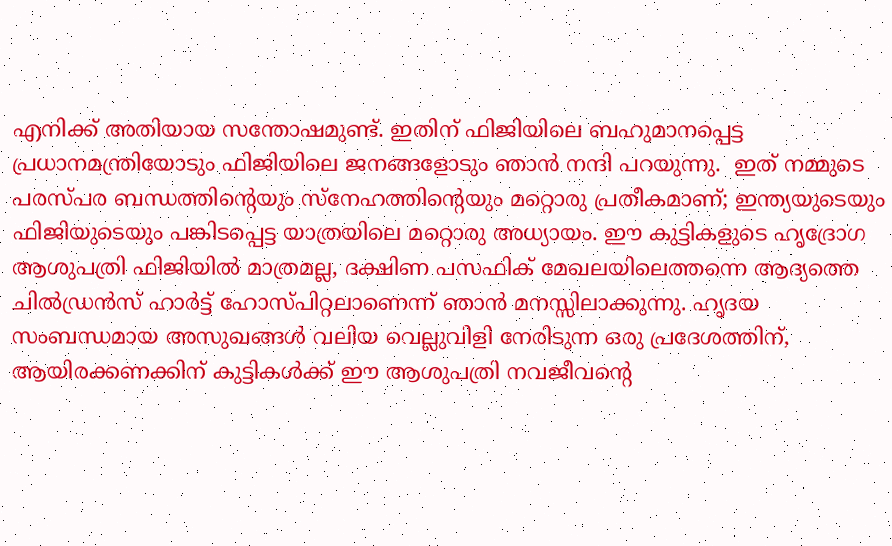എനിക്ക് അതിയായ സന്തോഷമുണ്ട്. ഇതിന് ഫിജിയിലെ ബഹുമാനപ്പെട്ട പ്രധാനമന്ത്രിയോടും ഫിജിയിലെ ജനങ്ങളോടും ഞാന്‍ നന്ദി പറയുന്നു.  ഇത് നമ്മുടെ പരസ്പര ബന്ധത്തിന്റെയും സ്‌നേഹത്തിന്റെയും മറ്റൊരു പ്രതീകമാണ്; ഇന്ത്യയുടെയും ഫിജിയുടെയും പങ്കിടപ്പെട്ട യാത്രയിലെ മറ്റൊരു അധ്യായം. ഈ കുട്ടികളുടെ ഹൃദ്രോഗ ആശുപത്രി ഫിജിയില്‍ മാത്രമല്ല, ദക്ഷിണ പസഫിക് മേഖലയിലെത്തന്നെ ആദ്യത്തെ ചില്‍ഡ്രന്‍സ് ഹാര്‍ട്ട് ഹോസ്പിറ്റലാണെന്ന് ഞാന്‍ മനസ്സിലാക്കുന്നു. ഹൃദയ സംബന്ധമായ അസുഖങ്ങള്‍ വലിയ വെല്ലുവിളി നേരിടുന്ന ഒരു പ്രദേശത്തിന്, ആയിരക്കണക്കിന് കുട്ടികള്‍ക്ക് ഈ ആശുപത്രി നവജീവന്റെ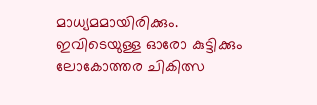മാധ്യമമായിരിക്കും. ഇവിടെയുള്ള ഓരോ കുട്ടിക്കും ലോകോത്തര ചികിത്സ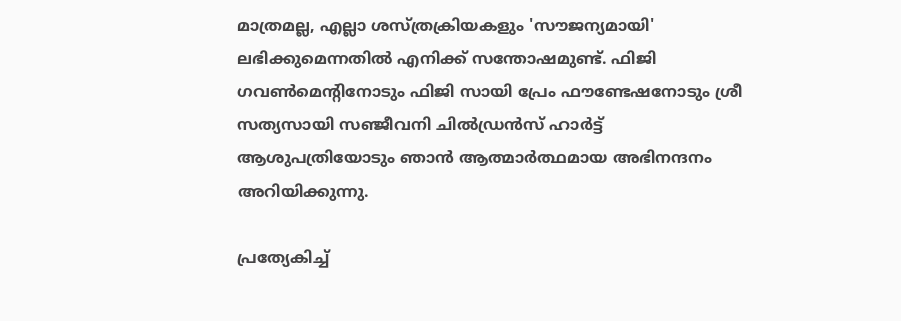മാത്രമല്ല, എല്ലാ ശസ്ത്രക്രിയകളും 'സൗജന്യമായി' ലഭിക്കുമെന്നതില്‍ എനിക്ക് സന്തോഷമുണ്ട്. ഫിജി ഗവണ്‍മെന്റിനോടും ഫിജി സായി പ്രേം ഫൗണ്ടേഷനോടും ശ്രീ സത്യസായി സഞ്ജീവനി ചില്‍ഡ്രന്‍സ് ഹാര്‍ട്ട് ആശുപത്രിയോടും ഞാന്‍ ആത്മാര്‍ത്ഥമായ അഭിനന്ദനം അറിയിക്കുന്നു.

പ്രത്യേകിച്ച്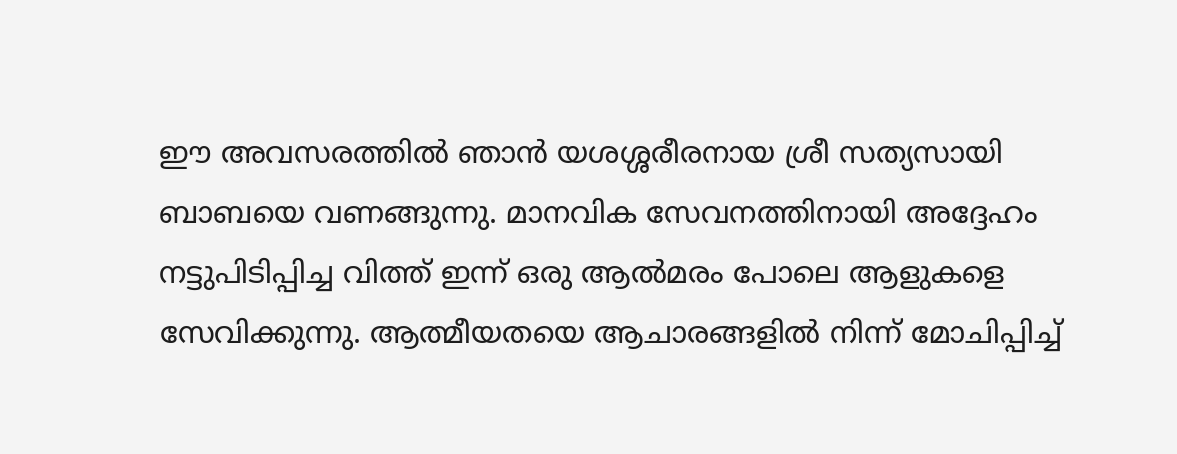ഈ അവസരത്തില്‍ ഞാന്‍ യശശ്ശരീരനായ ശ്രീ സത്യസായി ബാബയെ വണങ്ങുന്നു. മാനവിക സേവനത്തിനായി അദ്ദേഹം നട്ടുപിടിപ്പിച്ച വിത്ത് ഇന്ന് ഒരു ആല്‍മരം പോലെ ആളുകളെ സേവിക്കുന്നു. ആത്മീയതയെ ആചാരങ്ങളില്‍ നിന്ന് മോചിപ്പിച്ച്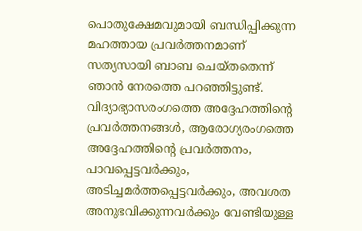പൊതുക്ഷേമവുമായി ബന്ധിപ്പിക്കുന്ന മഹത്തായ പ്രവര്‍ത്തനമാണ് സത്യസായി ബാബ ചെയ്തതെന്ന് ഞാന്‍ നേരത്തെ പറഞ്ഞിട്ടുണ്ട്. വിദ്യാഭ്യാസരംഗത്തെ അദ്ദേഹത്തിന്റെ പ്രവര്‍ത്തനങ്ങള്‍, ആരോഗ്യരംഗത്തെ അദ്ദേഹത്തിന്റെ പ്രവര്‍ത്തനം, പാവപ്പെട്ടവര്‍ക്കും, അടിച്ചമര്‍ത്തപ്പെട്ടവര്‍ക്കും, അവശത അനുഭവിക്കുന്നവര്‍ക്കും വേണ്ടിയുള്ള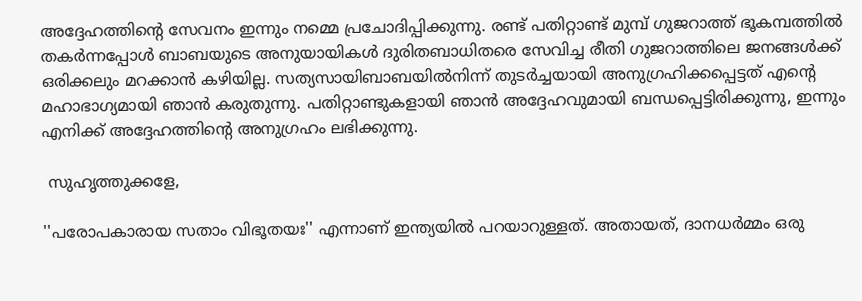അദ്ദേഹത്തിന്റെ സേവനം ഇന്നും നമ്മെ പ്രചോദിപ്പിക്കുന്നു. രണ്ട് പതിറ്റാണ്ട് മുമ്പ് ഗുജറാത്ത് ഭൂകമ്പത്തില്‍ തകര്‍ന്നപ്പോള്‍ ബാബയുടെ അനുയായികള്‍ ദുരിതബാധിതരെ സേവിച്ച രീതി ഗുജറാത്തിലെ ജനങ്ങള്‍ക്ക് ഒരിക്കലും മറക്കാന്‍ കഴിയില്ല. സത്യസായിബാബയില്‍നിന്ന് തുടര്‍ച്ചയായി അനുഗ്രഹിക്കപ്പെട്ടത് എന്റെ മഹാഭാഗ്യമായി ഞാന്‍ കരുതുന്നു. പതിറ്റാണ്ടുകളായി ഞാന്‍ അദ്ദേഹവുമായി ബന്ധപ്പെട്ടിരിക്കുന്നു, ഇന്നും എനിക്ക് അദ്ദേഹത്തിന്റെ അനുഗ്രഹം ലഭിക്കുന്നു.

 സുഹൃത്തുക്കളേ,

''പരോപകാരായ സതാം വിഭൂതയഃ'' എന്നാണ് ഇന്ത്യയില്‍ പറയാറുള്ളത്. അതായത്, ദാനധര്‍മ്മം ഒരു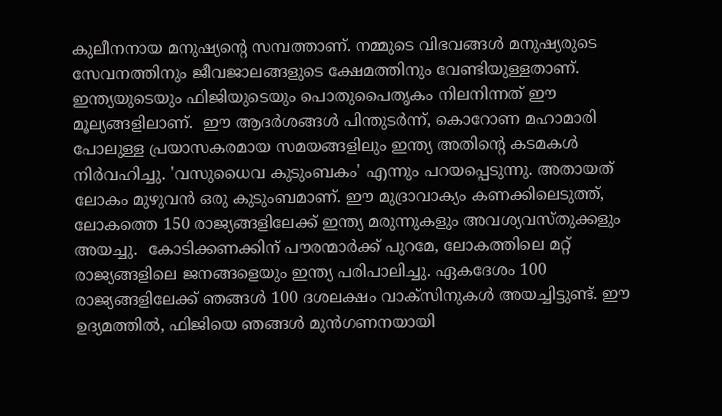കുലീനനായ മനുഷ്യന്റെ സമ്പത്താണ്. നമ്മുടെ വിഭവങ്ങള്‍ മനുഷ്യരുടെ സേവനത്തിനും ജീവജാലങ്ങളുടെ ക്ഷേമത്തിനും വേണ്ടിയുള്ളതാണ്.  ഇന്ത്യയുടെയും ഫിജിയുടെയും പൊതുപൈതൃകം നിലനിന്നത് ഈ മൂല്യങ്ങളിലാണ്.  ഈ ആദര്‍ശങ്ങള്‍ പിന്തുടര്‍ന്ന്, കൊറോണ മഹാമാരി പോലുള്ള പ്രയാസകരമായ സമയങ്ങളിലും ഇന്ത്യ അതിന്റെ കടമകള്‍ നിര്‍വഹിച്ചു. 'വസുധൈവ കുടുംബകം' എന്നും പറയപ്പെടുന്നു. അതായത് ലോകം മുഴുവന്‍ ഒരു കുടുംബമാണ്. ഈ മുദ്രാവാക്യം കണക്കിലെടുത്ത്, ലോകത്തെ 150 രാജ്യങ്ങളിലേക്ക് ഇന്ത്യ മരുന്നുകളും അവശ്യവസ്തുക്കളും അയച്ചു.  കോടിക്കണക്കിന് പൗരന്മാര്‍ക്ക് പുറമേ, ലോകത്തിലെ മറ്റ് രാജ്യങ്ങളിലെ ജനങ്ങളെയും ഇന്ത്യ പരിപാലിച്ചു. ഏകദേശം 100 രാജ്യങ്ങളിലേക്ക് ഞങ്ങള്‍ 100 ദശലക്ഷം വാക്‌സിനുകള്‍ അയച്ചിട്ടുണ്ട്. ഈ ഉദ്യമത്തില്‍, ഫിജിയെ ഞങ്ങള്‍ മുന്‍ഗണനയായി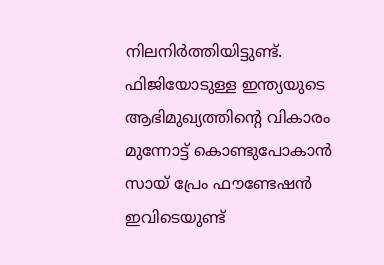നിലനിര്‍ത്തിയിട്ടുണ്ട്. ഫിജിയോടുള്ള ഇന്ത്യയുടെ ആഭിമുഖ്യത്തിന്റെ വികാരം മുന്നോട്ട് കൊണ്ടുപോകാന്‍ സായ് പ്രേം ഫൗണ്ടേഷന്‍ ഇവിടെയുണ്ട്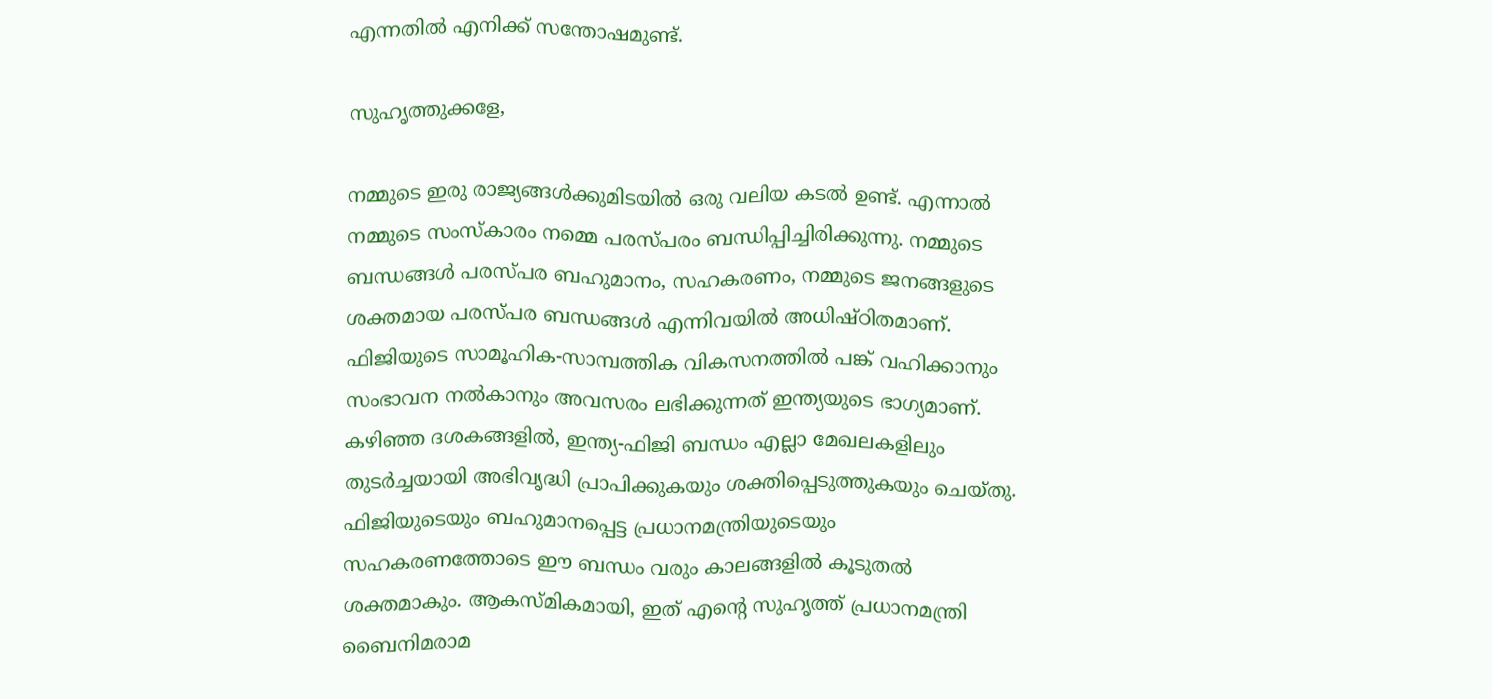എന്നതില്‍ എനിക്ക് സന്തോഷമുണ്ട്.

സുഹൃത്തുക്കളേ,

നമ്മുടെ ഇരു രാജ്യങ്ങള്‍ക്കുമിടയില്‍ ഒരു വലിയ കടല്‍ ഉണ്ട്. എന്നാല്‍ നമ്മുടെ സംസ്‌കാരം നമ്മെ പരസ്പരം ബന്ധിപ്പിച്ചിരിക്കുന്നു. നമ്മുടെ ബന്ധങ്ങള്‍ പരസ്പര ബഹുമാനം, സഹകരണം, നമ്മുടെ ജനങ്ങളുടെ ശക്തമായ പരസ്പര ബന്ധങ്ങള്‍ എന്നിവയില്‍ അധിഷ്ഠിതമാണ്. ഫിജിയുടെ സാമൂഹിക-സാമ്പത്തിക വികസനത്തില്‍ പങ്ക് വഹിക്കാനും സംഭാവന നല്‍കാനും അവസരം ലഭിക്കുന്നത് ഇന്ത്യയുടെ ഭാഗ്യമാണ്. കഴിഞ്ഞ ദശകങ്ങളില്‍, ഇന്ത്യ-ഫിജി ബന്ധം എല്ലാ മേഖലകളിലും തുടര്‍ച്ചയായി അഭിവൃദ്ധി പ്രാപിക്കുകയും ശക്തിപ്പെടുത്തുകയും ചെയ്തു. ഫിജിയുടെയും ബഹുമാനപ്പെട്ട പ്രധാനമന്ത്രിയുടെയും സഹകരണത്തോടെ ഈ ബന്ധം വരും കാലങ്ങളില്‍ കൂടുതല്‍ ശക്തമാകും. ആകസ്മികമായി, ഇത് എന്റെ സുഹൃത്ത് പ്രധാനമന്ത്രി ബൈനിമരാമ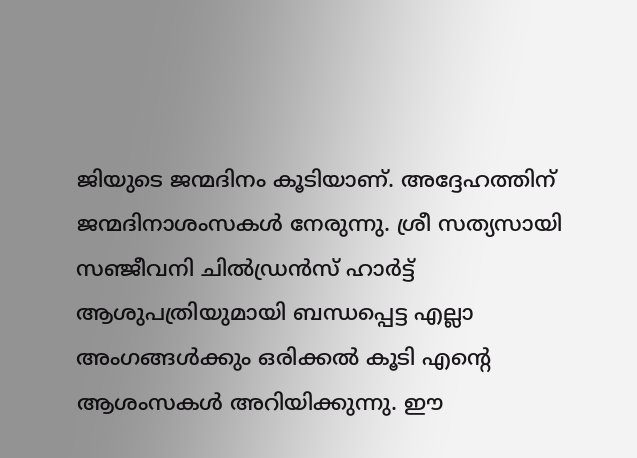ജിയുടെ ജന്മദിനം കൂടിയാണ്. അദ്ദേഹത്തിന് ജന്മദിനാശംസകള്‍ നേരുന്നു. ശ്രീ സത്യസായി സഞ്ജീവനി ചില്‍ഡ്രന്‍സ് ഹാര്‍ട്ട് ആശുപത്രിയുമായി ബന്ധപ്പെട്ട എല്ലാ അംഗങ്ങള്‍ക്കും ഒരിക്കല്‍ കൂടി എന്റെ ആശംസകള്‍ അറിയിക്കുന്നു. ഈ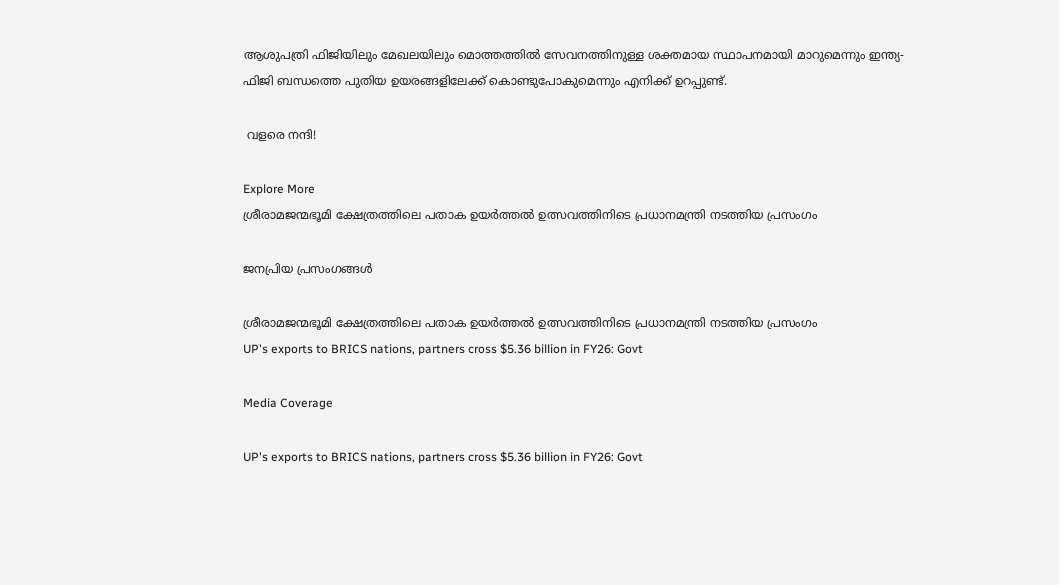ആശുപത്രി ഫിജിയിലും മേഖലയിലും മൊത്തത്തില്‍ സേവനത്തിനുള്ള ശക്തമായ സ്ഥാപനമായി മാറുമെന്നും ഇന്ത്യ-ഫിജി ബന്ധത്തെ പുതിയ ഉയരങ്ങളിലേക്ക് കൊണ്ടുപോകുമെന്നും എനിക്ക് ഉറപ്പുണ്ട്.

 വളരെ നന്ദി!

Explore More
ശ്രീരാമജന്മഭൂമി ക്ഷേത്രത്തിലെ പതാക ഉയർത്തൽ ഉത്സവത്തിനിടെ പ്രധാനമന്ത്രി നടത്തിയ പ്രസംഗം

ജനപ്രിയ പ്രസംഗങ്ങൾ

ശ്രീരാമജന്മഭൂമി ക്ഷേത്രത്തിലെ പതാക ഉയർത്തൽ ഉത്സവത്തിനിടെ പ്രധാനമന്ത്രി നടത്തിയ പ്രസംഗം
UP's exports to BRICS nations, partners cross $5.36 billion in FY26: Govt

Media Coverage

UP's exports to BRICS nations, partners cross $5.36 billion in FY26: Govt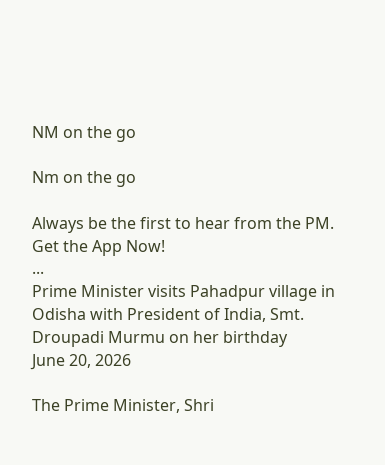NM on the go

Nm on the go

Always be the first to hear from the PM. Get the App Now!
...
Prime Minister visits Pahadpur village in Odisha with President of India, Smt. Droupadi Murmu on her birthday
June 20, 2026

The Prime Minister, Shri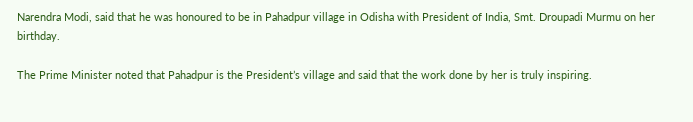Narendra Modi, said that he was honoured to be in Pahadpur village in Odisha with President of India, Smt. Droupadi Murmu on her birthday.

The Prime Minister noted that Pahadpur is the President’s village and said that the work done by her is truly inspiring.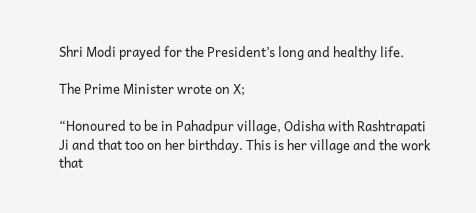Shri Modi prayed for the President’s long and healthy life.

The Prime Minister wrote on X;

“Honoured to be in Pahadpur village, Odisha with Rashtrapati Ji and that too on her birthday. This is her village and the work that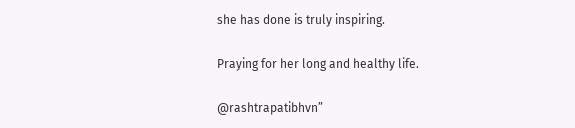she has done is truly inspiring.

Praying for her long and healthy life.

@rashtrapatibhvn”